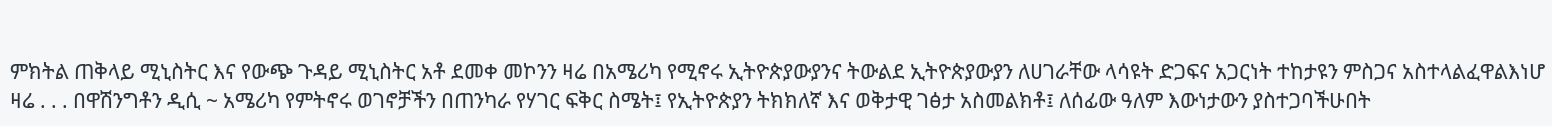ምክትል ጠቅላይ ሚኒስትር እና የውጭ ጉዳይ ሚኒስትር አቶ ደመቀ መኮንን ዛሬ በአሜሪካ የሚኖሩ ኢትዮጵያውያንና ትውልደ ኢትዮጵያውያን ለሀገራቸው ላሳዩት ድጋፍና አጋርነት ተከታዩን ምስጋና አስተላልፈዋልእነሆ ዛሬ . . . በዋሽንግቶን ዲሲ ~ አሜሪካ የምትኖሩ ወገኖቻችን በጠንካራ የሃገር ፍቅር ስሜት፤ የኢትዮጵያን ትክክለኛ እና ወቅታዊ ገፅታ አስመልክቶ፤ ለሰፊው ዓለም እውነታውን ያስተጋባችሁበት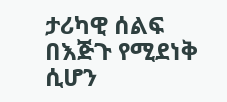ታሪካዊ ሰልፍ በእጅጉ የሚደነቅ ሲሆን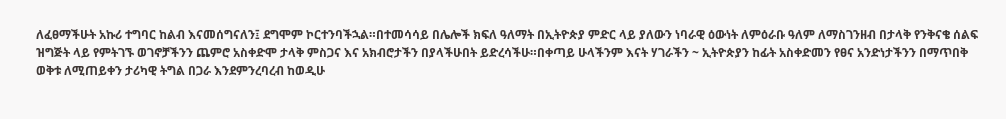ለፈፀማችሁት አኩሪ ተግባር ከልብ እናመሰግናለን፤ ደግሞም ኮርተንባችኋል።በተመሳሳይ በሌሎች ክፍለ ዓለማት በኢትዮጵያ ምድር ላይ ያለውን ነባራዊ ዕውነት ለምዕራቡ ዓለም ለማስገንዘብ በታላቅ የንቅናቄ ሰልፍ ዝግጅት ላይ የምትገኙ ወገኖቻችንን ጨምሮ አስቀድሞ ታላቅ ምስጋና እና አክብሮታችን በያላችሁበት ይድረሳችሁ።በቀጣይ ሁላችንም እናት ሃገራችን ~ ኢትዮጵያን ከፊት አስቀድመን የፀና አንድነታችንን በማጥበቅ ወቅቱ ለሚጠይቀን ታሪካዊ ትግል በጋራ እንደምንረባረብ ከወዲሁ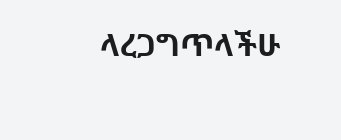ላረጋግጥላችሁ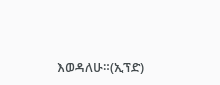እወዳለሁ።(ኢፕድ)